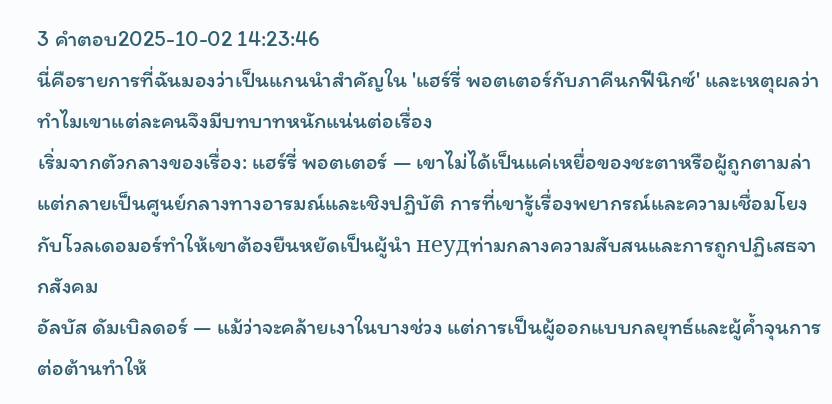3 คำตอบ2025-10-02 14:23:46
นี่คือรายการที่ฉันมองว่าเป็นแกนนำสำคัญใน 'แฮร์รี่ พอตเตอร์กับภาคีนกฟีนิกซ์' และเหตุผลว่าทำไมเขาแต่ละคนจึงมีบทบาทหนักแน่นต่อเรื่อง
เริ่มจากตัวกลางของเรื่อง: แฮร์รี่ พอตเตอร์ — เขาไม่ได้เป็นแค่เหยื่อของชะตาหรือผู้ถูกตามล่า แต่กลายเป็นศูนย์กลางทางอารมณ์และเชิงปฏิบัติ การที่เขารู้เรื่องพยากรณ์และความเชื่อมโยงกับโวลเดอมอร์ทำให้เขาต้องยืนหยัดเป็นผู้นำ неудท่ามกลางความสับสนและการถูกปฏิเสธจากสังคม
อัลบัส ดัมเบิลดอร์ — แม้ว่าจะคล้ายเงาในบางช่วง แต่การเป็นผู้ออกแบบกลยุทธ์และผู้ค้ำจุนการต่อต้านทำให้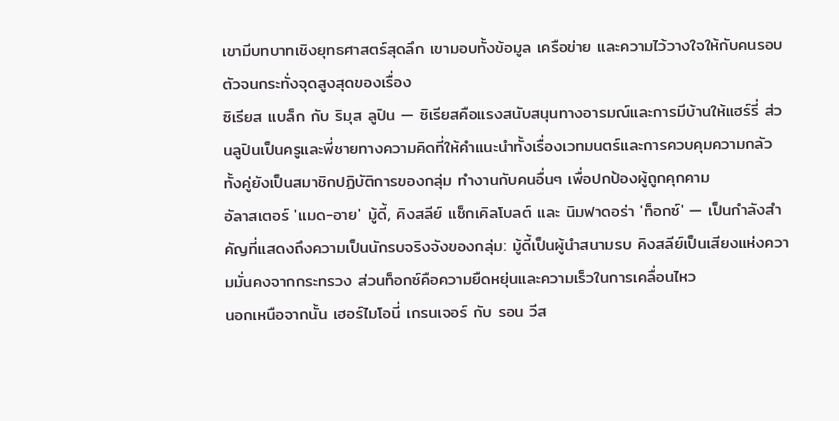เขามีบทบาทเชิงยุทธศาสตร์สุดลึก เขามอบทั้งข้อมูล เครือข่าย และความไว้วางใจให้กับคนรอบตัวจนกระทั่งจุดสูงสุดของเรื่อง
ซิเรียส แบล็ก กับ ริมุส ลูปิน — ซิเรียสคือแรงสนับสนุนทางอารมณ์และการมีบ้านให้แฮร์รี่ ส่วนลูปินเป็นครูและพี่ชายทางความคิดที่ให้คำแนะนำทั้งเรื่องเวทมนตร์และการควบคุมความกลัว ทั้งคู่ยังเป็นสมาชิกปฏิบัติการของกลุ่ม ทำงานกับคนอื่นๆ เพื่อปกป้องผู้ถูกคุกคาม
อัลาสเตอร์ 'แมด-อาย' มู้ดี้, คิงสลีย์ แช็กเคิลโบลต์ และ นิมฟาดอร่า 'ท็อกซ์' — เป็นกำลังสำคัญที่แสดงถึงความเป็นนักรบจริงจังของกลุ่ม: มู้ดี้เป็นผู้นำสนามรบ คิงสลีย์เป็นเสียงแห่งความมั่นคงจากกระทรวง ส่วนท็อกซ์คือความยืดหยุ่นและความเร็วในการเคลื่อนไหว
นอกเหนือจากนั้น เฮอร์ไมโอนี่ เกรนเจอร์ กับ รอน วีส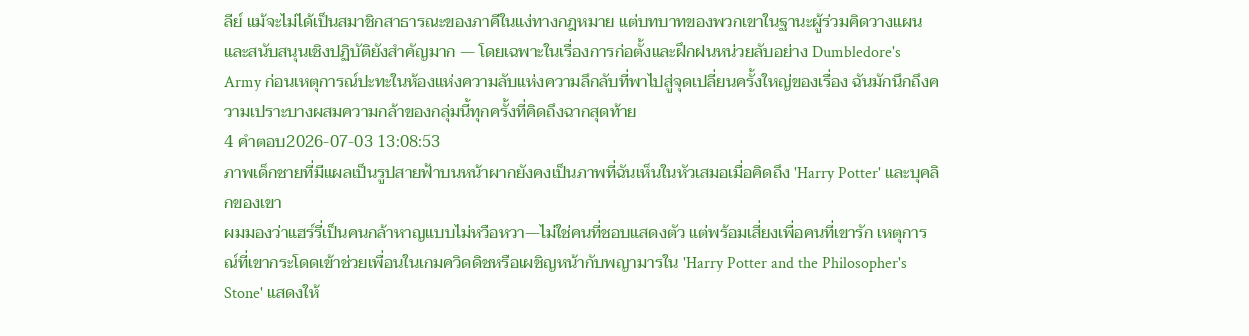ลีย์ แม้จะไม่ได้เป็นสมาชิกสาธารณะของภาคีในแง่ทางกฎหมาย แต่บทบาทของพวกเขาในฐานะผู้ร่วมคิดวางแผนและสนับสนุนเชิงปฏิบัติยังสำคัญมาก — โดยเฉพาะในเรื่องการก่อตั้งและฝึกฝนหน่วยลับอย่าง Dumbledore's Army ก่อนเหตุการณ์ปะทะในห้องแห่งความลับแห่งความลึกลับที่พาไปสู่จุดเปลี่ยนครั้งใหญ่ของเรื่อง ฉันมักนึกถึงความเปราะบางผสมความกล้าของกลุ่มนี้ทุกครั้งที่คิดถึงฉากสุดท้าย
4 คำตอบ2026-07-03 13:08:53
ภาพเด็กชายที่มีแผลเป็นรูปสายฟ้าบนหน้าผากยังคงเป็นภาพที่ฉันเห็นในหัวเสมอเมื่อคิดถึง 'Harry Potter' และบุคลิกของเขา
ผมมองว่าแฮร์รี่เป็นคนกล้าหาญแบบไม่หวือหวา—ไม่ใช่คนที่ชอบแสดงตัว แต่พร้อมเสี่ยงเพื่อคนที่เขารัก เหตุการณ์ที่เขากระโดดเข้าช่วยเพื่อนในเกมควิดดิชหรือเผชิญหน้ากับพญามารใน 'Harry Potter and the Philosopher's Stone' แสดงให้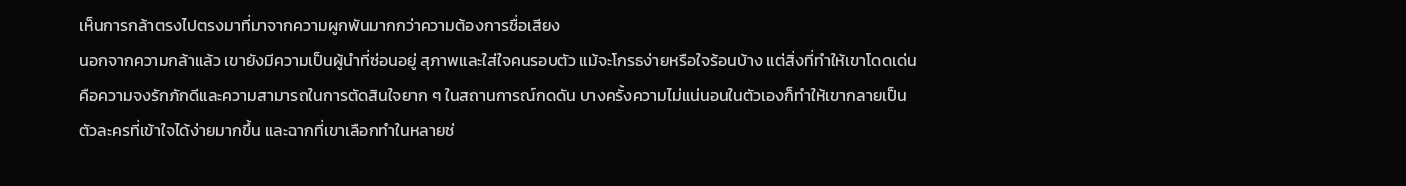เห็นการกล้าตรงไปตรงมาที่มาจากความผูกพันมากกว่าความต้องการชื่อเสียง
นอกจากความกล้าแล้ว เขายังมีความเป็นผู้นำที่ซ่อนอยู่ สุภาพและใส่ใจคนรอบตัว แม้จะโกรธง่ายหรือใจร้อนบ้าง แต่สิ่งที่ทำให้เขาโดดเด่นคือความจงรักภักดีและความสามารถในการตัดสินใจยาก ๆ ในสถานการณ์กดดัน บางครั้งความไม่แน่นอนในตัวเองก็ทำให้เขากลายเป็นตัวละครที่เข้าใจได้ง่ายมากขึ้น และฉากที่เขาเลือกทำในหลายช่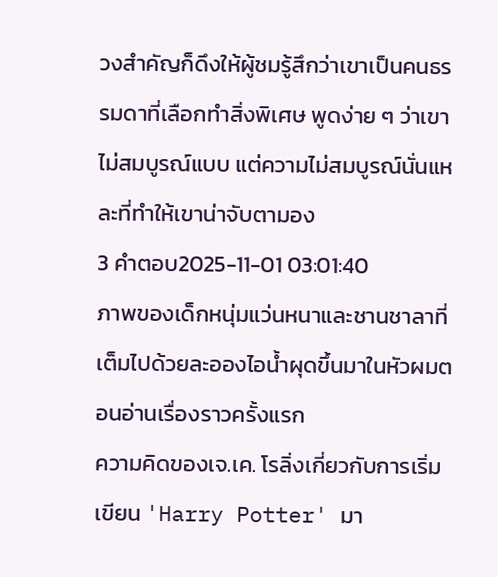วงสำคัญก็ดึงให้ผู้ชมรู้สึกว่าเขาเป็นคนธรรมดาที่เลือกทำสิ่งพิเศษ พูดง่าย ๆ ว่าเขาไม่สมบูรณ์แบบ แต่ความไม่สมบูรณ์นั่นแหละที่ทำให้เขาน่าจับตามอง
3 คำตอบ2025-11-01 03:01:40
ภาพของเด็กหนุ่มแว่นหนาและชานชาลาที่เต็มไปด้วยละอองไอน้ำผุดขึ้นมาในหัวผมตอนอ่านเรื่องราวครั้งแรก
ความคิดของเจ.เค. โรลิ่งเกี่ยวกับการเริ่มเขียน 'Harry Potter' มา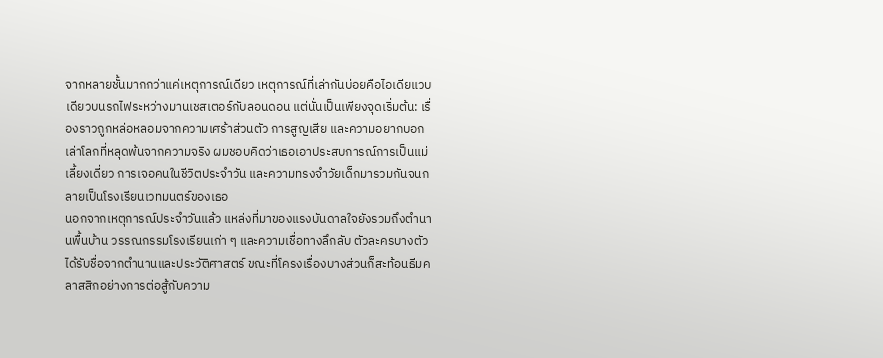จากหลายชั้นมากกว่าแค่เหตุการณ์เดียว เหตุการณ์ที่เล่ากันบ่อยคือไอเดียแวบเดียวบนรถไฟระหว่างมานเชสเตอร์กับลอนดอน แต่นั่นเป็นเพียงจุดเริ่มต้น: เรื่องราวถูกหล่อหลอมจากความเศร้าส่วนตัว การสูญเสีย และความอยากบอกเล่าโลกที่หลุดพ้นจากความจริง ผมชอบคิดว่าเธอเอาประสบการณ์การเป็นแม่เลี้ยงเดี่ยว การเจอคนในชีวิตประจำวัน และความทรงจำวัยเด็กมารวมกันจนกลายเป็นโรงเรียนเวทมนตร์ของเธอ
นอกจากเหตุการณ์ประจำวันแล้ว แหล่งที่มาของแรงบันดาลใจยังรวมถึงตำนานพื้นบ้าน วรรณกรรมโรงเรียนเก่า ๆ และความเชื่อทางลึกลับ ตัวละครบางตัวได้รับชื่อจากตำนานและประวัติศาสตร์ ขณะที่โครงเรื่องบางส่วนก็สะท้อนธีมคลาสสิกอย่างการต่อสู้กับความ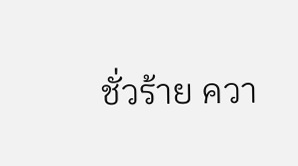ชั่วร้าย ควา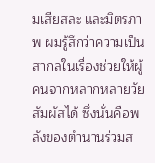มเสียสละ และมิตรภาพ ผมรู้สึกว่าความเป็นสากลในเรื่องช่วยให้ผู้คนจากหลากหลายวัยสัมผัสได้ ซึ่งนั่นคือพลังของตำนานร่วมส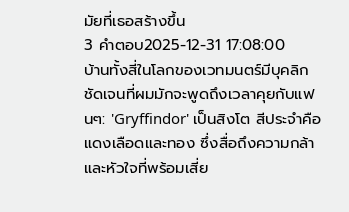มัยที่เธอสร้างขึ้น
3 คำตอบ2025-12-31 17:08:00
บ้านทั้งสี่ในโลกของเวทมนตร์มีบุคลิกชัดเจนที่ผมมักจะพูดถึงเวลาคุยกับแฟนๆ: 'Gryffindor' เป็นสิงโต สีประจำคือแดงเลือดและทอง ซึ่งสื่อถึงความกล้าและหัวใจที่พร้อมเสี่ย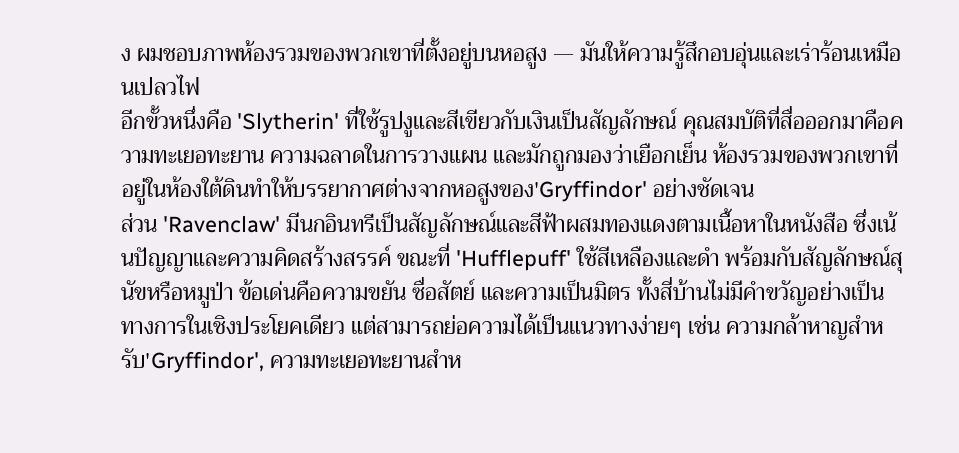ง ผมชอบภาพห้องรวมของพวกเขาที่ตั้งอยู่บนหอสูง — มันให้ความรู้สึกอบอุ่นและเร่าร้อนเหมือนเปลวไฟ
อีกขั้วหนึ่งคือ 'Slytherin' ที่ใช้รูปงูและสีเขียวกับเงินเป็นสัญลักษณ์ คุณสมบัติที่สื่อออกมาคือความทะเยอทะยาน ความฉลาดในการวางแผน และมักถูกมองว่าเยือกเย็น ห้องรวมของพวกเขาที่อยู่ในห้องใต้ดินทำให้บรรยากาศต่างจากหอสูงของ'Gryffindor' อย่างชัดเจน
ส่วน 'Ravenclaw' มีนกอินทรีเป็นสัญลักษณ์และสีฟ้าผสมทองแดงตามเนื้อหาในหนังสือ ซึ่งเน้นปัญญาและความคิดสร้างสรรค์ ขณะที่ 'Hufflepuff' ใช้สีเหลืองและดำ พร้อมกับสัญลักษณ์สุนัขหรือหมูป่า ข้อเด่นคือความขยัน ซื่อสัตย์ และความเป็นมิตร ทั้งสี่บ้านไม่มีคำขวัญอย่างเป็นทางการในเชิงประโยคเดียว แต่สามารถย่อความได้เป็นแนวทางง่ายๆ เช่น ความกล้าหาญสำหรับ'Gryffindor', ความทะเยอทะยานสำห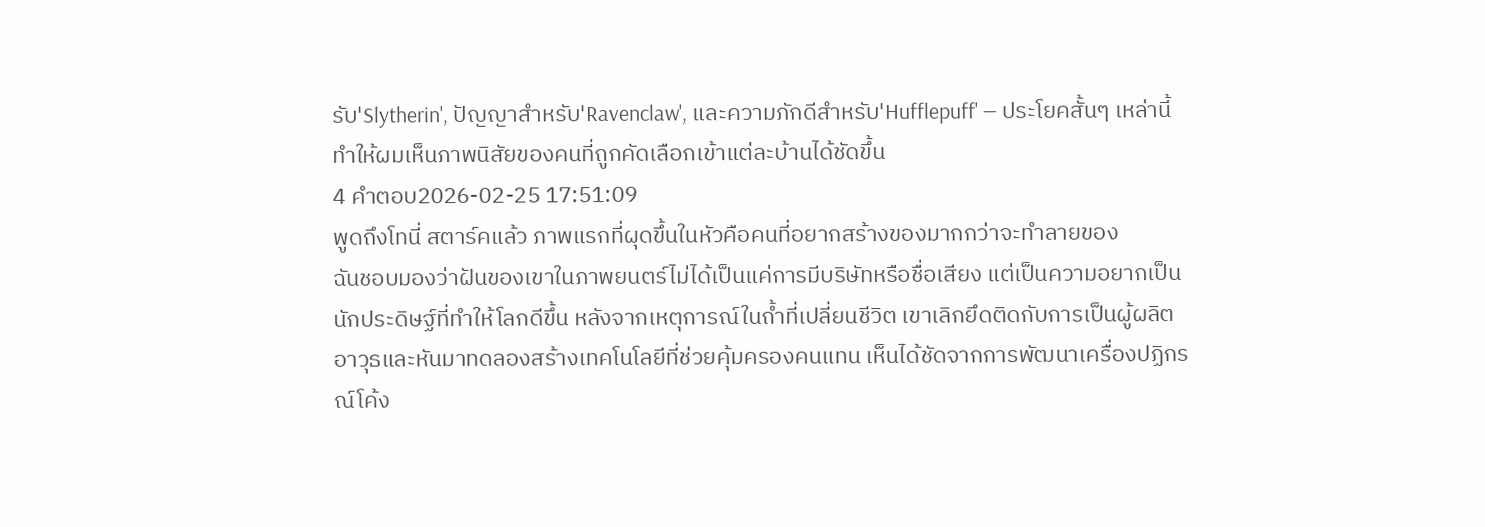รับ'Slytherin', ปัญญาสำหรับ'Ravenclaw', และความภักดีสำหรับ'Hufflepuff' — ประโยคสั้นๆ เหล่านี้ทำให้ผมเห็นภาพนิสัยของคนที่ถูกคัดเลือกเข้าแต่ละบ้านได้ชัดขึ้น
4 คำตอบ2026-02-25 17:51:09
พูดถึงโทนี่ สตาร์คแล้ว ภาพแรกที่ผุดขึ้นในหัวคือคนที่อยากสร้างของมากกว่าจะทำลายของ
ฉันชอบมองว่าฝันของเขาในภาพยนตร์ไม่ได้เป็นแค่การมีบริษัทหรือชื่อเสียง แต่เป็นความอยากเป็นนักประดิษฐ์ที่ทำให้โลกดีขึ้น หลังจากเหตุการณ์ในถ้ำที่เปลี่ยนชีวิต เขาเลิกยึดติดกับการเป็นผู้ผลิตอาวุธและหันมาทดลองสร้างเทคโนโลยีที่ช่วยคุ้มครองคนแทน เห็นได้ชัดจากการพัฒนาเครื่องปฏิกรณ์โค้ง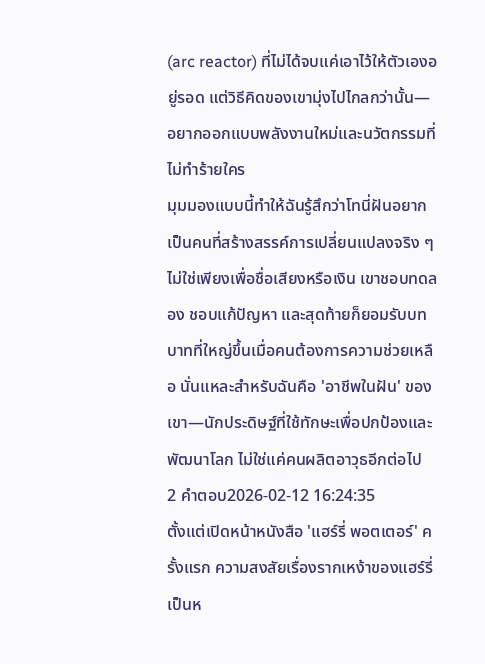(arc reactor) ที่ไม่ได้จบแค่เอาไว้ให้ตัวเองอยู่รอด แต่วิธีคิดของเขามุ่งไปไกลกว่านั้น—อยากออกแบบพลังงานใหม่และนวัตกรรมที่ไม่ทำร้ายใคร
มุมมองแบบนี้ทำให้ฉันรู้สึกว่าโทนี่ฝันอยากเป็นคนที่สร้างสรรค์การเปลี่ยนแปลงจริง ๆ ไม่ใช่เพียงเพื่อชื่อเสียงหรือเงิน เขาชอบทดลอง ชอบแก้ปัญหา และสุดท้ายก็ยอมรับบทบาทที่ใหญ่ขึ้นเมื่อคนต้องการความช่วยเหลือ นั่นแหละสำหรับฉันคือ 'อาชีพในฝัน' ของเขา—นักประดิษฐ์ที่ใช้ทักษะเพื่อปกป้องและพัฒนาโลก ไม่ใช่แค่คนผลิตอาวุธอีกต่อไป
2 คำตอบ2026-02-12 16:24:35
ตั้งแต่เปิดหน้าหนังสือ 'แฮร์รี่ พอตเตอร์' ครั้งแรก ความสงสัยเรื่องรากเหง้าของแฮร์รี่เป็นห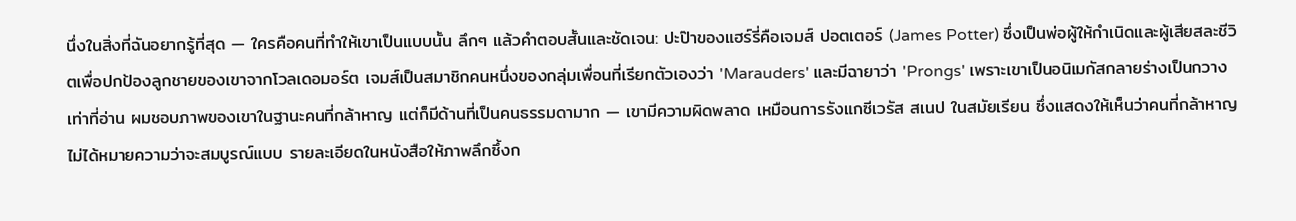นึ่งในสิ่งที่ฉันอยากรู้ที่สุด — ใครคือคนที่ทำให้เขาเป็นแบบนั้น ลึกๆ แล้วคำตอบสั้นและชัดเจน: ปะป๊าของแฮร์รี่คือเจมส์ ปอตเตอร์ (James Potter) ซึ่งเป็นพ่อผู้ให้กำเนิดและผู้เสียสละชีวิตเพื่อปกป้องลูกชายของเขาจากโวลเดอมอร์ต เจมส์เป็นสมาชิกคนหนึ่งของกลุ่มเพื่อนที่เรียกตัวเองว่า 'Marauders' และมีฉายาว่า 'Prongs' เพราะเขาเป็นอนิเมกัสกลายร่างเป็นกวาง เท่าที่อ่าน ผมชอบภาพของเขาในฐานะคนที่กล้าหาญ แต่ก็มีด้านที่เป็นคนธรรมดามาก — เขามีความผิดพลาด เหมือนการรังแกซีเวรัส สเนป ในสมัยเรียน ซึ่งแสดงให้เห็นว่าคนที่กล้าหาญไม่ได้หมายความว่าจะสมบูรณ์แบบ รายละเอียดในหนังสือให้ภาพลึกซึ้งก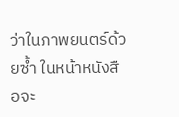ว่าในภาพยนตร์ด้วยซ้ำ ในหน้าหนังสือจะ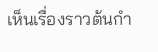เห็นเรื่องราวต้นกำ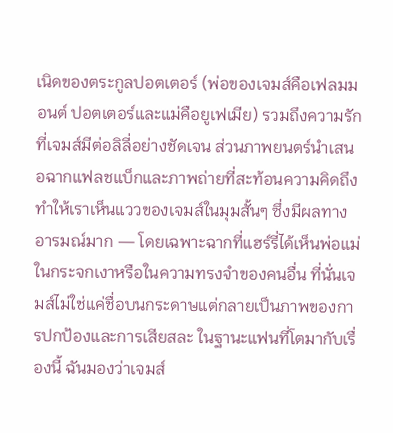เนิดของตระกูลปอตเตอร์ (พ่อของเจมส์คือเฟลมมอนต์ ปอตเตอร์และแม่คือยูเฟเมีย) รวมถึงความรักที่เจมส์มีต่อลิลี่อย่างชัดเจน ส่วนภาพยนตร์นำเสนอฉากแฟลชแบ็กและภาพถ่ายที่สะท้อนความคิดถึง ทำให้เราเห็นแววของเจมส์ในมุมสั้นๆ ซึ่งมีผลทางอารมณ์มาก — โดยเฉพาะฉากที่แฮร์รี่ได้เห็นพ่อแม่ในกระจกเงาหรือในความทรงจำของคนอื่น ที่นั่นเจมส์ไม่ใช่แค่ชื่อบนกระดาษแต่กลายเป็นภาพของการปกป้องและการเสียสละ ในฐานะแฟนที่โตมากับเรื่องนี้ ฉันมองว่าเจมส์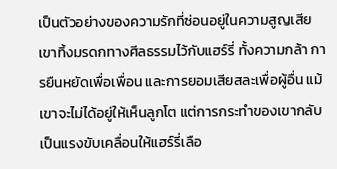เป็นตัวอย่างของความรักที่ซ่อนอยู่ในความสูญเสีย เขาทิ้งมรดกทางศีลธรรมไว้กับแฮร์รี่ ทั้งความกล้า การยืนหยัดเพื่อเพื่อน และการยอมเสียสละเพื่อผู้อื่น แม้เขาจะไม่ได้อยู่ให้เห็นลูกโต แต่การกระทำของเขากลับเป็นแรงขับเคลื่อนให้แฮร์รี่เลือ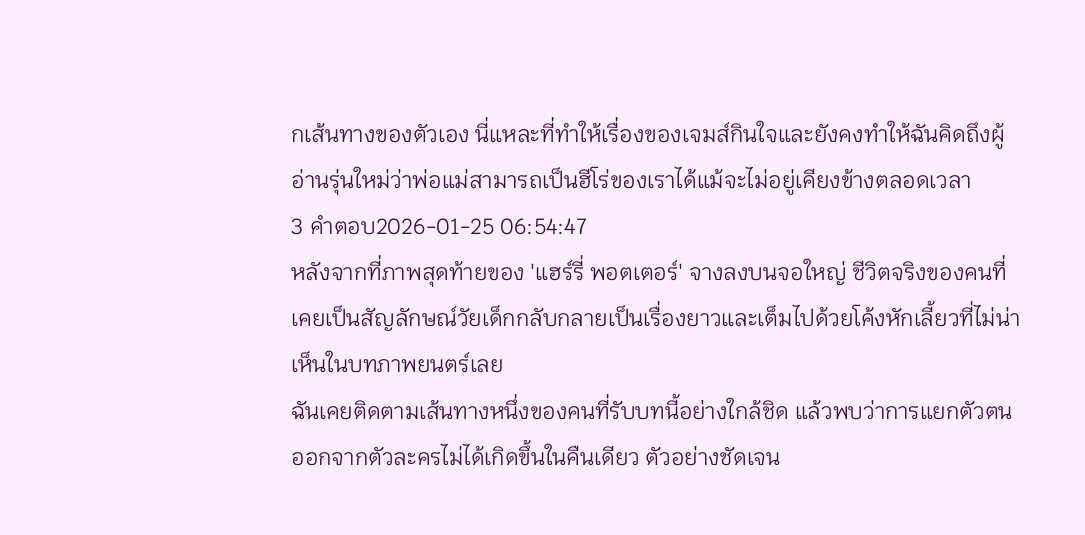กเส้นทางของตัวเอง นี่แหละที่ทำให้เรื่องของเจมส์กินใจและยังคงทำให้ฉันคิดถึงผู้อ่านรุ่นใหม่ว่าพ่อแม่สามารถเป็นฮีโร่ของเราได้แม้จะไม่อยู่เคียงข้างตลอดเวลา
3 คำตอบ2026-01-25 06:54:47
หลังจากที่ภาพสุดท้ายของ 'แฮร์รี่ พอตเตอร์' จางลงบนจอใหญ่ ชีวิตจริงของคนที่เคยเป็นสัญลักษณ์วัยเด็กกลับกลายเป็นเรื่องยาวและเต็มไปด้วยโค้งหักเลี้ยวที่ไม่น่าเห็นในบทภาพยนตร์เลย
ฉันเคยติดตามเส้นทางหนึ่งของคนที่รับบทนี้อย่างใกล้ชิด แล้วพบว่าการแยกตัวตนออกจากตัวละครไม่ได้เกิดขึ้นในคืนเดียว ตัวอย่างชัดเจน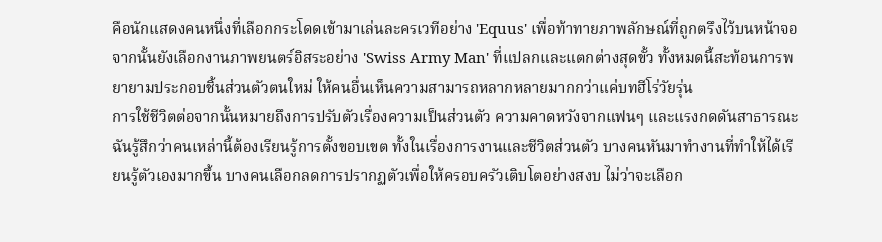คือนักแสดงคนหนึ่งที่เลือกกระโดดเข้ามาเล่นละครเวทีอย่าง 'Equus' เพื่อท้าทายภาพลักษณ์ที่ถูกตรึงไว้บนหน้าจอ จากนั้นยังเลือกงานภาพยนตร์อิสระอย่าง 'Swiss Army Man' ที่แปลกและแตกต่างสุดขั้ว ทั้งหมดนี้สะท้อนการพยายามประกอบชิ้นส่วนตัวตนใหม่ ให้คนอื่นเห็นความสามารถหลากหลายมากกว่าแค่บทฮีโร่วัยรุ่น
การใช้ชีวิตต่อจากนั้นหมายถึงการปรับตัวเรื่องความเป็นส่วนตัว ความคาดหวังจากแฟนๆ และแรงกดดันสาธารณะ ฉันรู้สึกว่าคนเหล่านี้ต้องเรียนรู้การตั้งขอบเขต ทั้งในเรื่องการงานและชีวิตส่วนตัว บางคนหันมาทำงานที่ทำให้ได้เรียนรู้ตัวเองมากขึ้น บางคนเลือกลดการปรากฏตัวเพื่อให้ครอบครัวเติบโตอย่างสงบ ไม่ว่าจะเลือก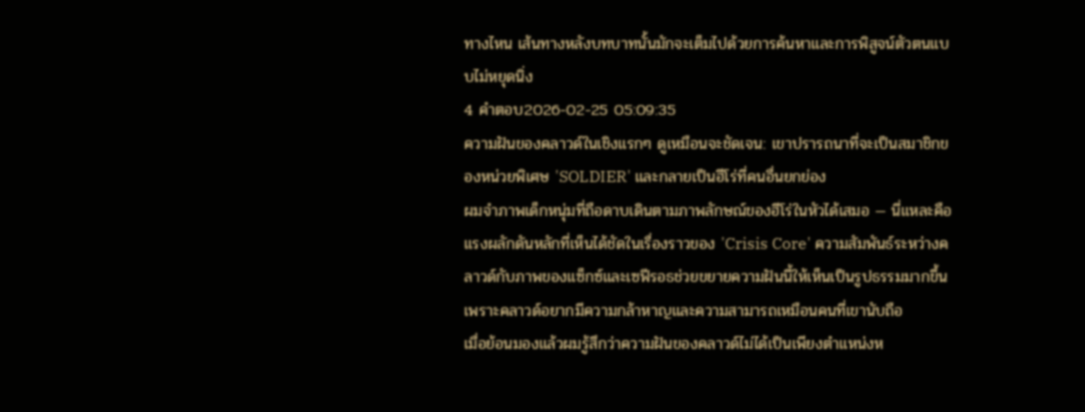ทางไหน เส้นทางหลังบทบาทนั้นมักจะเต็มไปด้วยการค้นหาและการพิสูจน์ตัวตนแบบไม่หยุดนิ่ง
4 คำตอบ2026-02-25 05:09:35
ความฝันของคลาวด์ในเชิงแรกๆ ดูเหมือนจะชัดเจน: เขาปรารถนาที่จะเป็นสมาชิกของหน่วยพิเศษ 'SOLDIER' และกลายเป็นฮีโร่ที่คนอื่นยกย่อง
ผมจำภาพเด็กหนุ่มที่ถือดาบเดินตามภาพลักษณ์ของฮีโร่ในหัวได้เสมอ — นี่แหละคือแรงผลักดันหลักที่เห็นได้ชัดในเรื่องราวของ 'Crisis Core' ความสัมพันธ์ระหว่างคลาวด์กับภาพของแซ็กซ์และเซฟีรอธช่วยขยายความฝันนี้ให้เห็นเป็นรูปธรรมมากขึ้น เพราะคลาวด์อยากมีความกล้าหาญและความสามารถเหมือนคนที่เขานับถือ
เมื่อย้อนมองแล้วผมรู้สึกว่าความฝันของคลาวด์ไม่ได้เป็นเพียงตำแหน่งห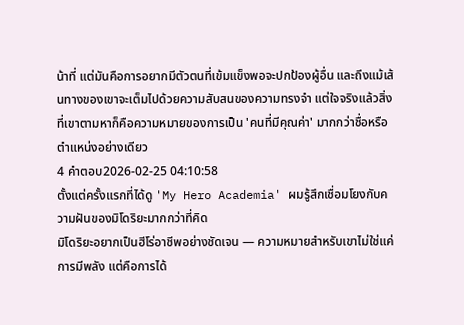น้าที่ แต่มันคือการอยากมีตัวตนที่เข้มแข็งพอจะปกป้องผู้อื่น และถึงแม้เส้นทางของเขาจะเต็มไปด้วยความสับสนของความทรงจำ แต่ใจจริงแล้วสิ่งที่เขาตามหาก็คือความหมายของการเป็น 'คนที่มีคุณค่า' มากกว่าชื่อหรือตำแหน่งอย่างเดียว
4 คำตอบ2026-02-25 04:10:58
ตั้งแต่ครั้งแรกที่ได้ดู 'My Hero Academia' ผมรู้สึกเชื่อมโยงกับความฝันของมิโดริยะมากกว่าที่คิด
มิโดริยะอยากเป็นฮีโร่อาชีพอย่างชัดเจน — ความหมายสำหรับเขาไม่ใช่แค่การมีพลัง แต่คือการได้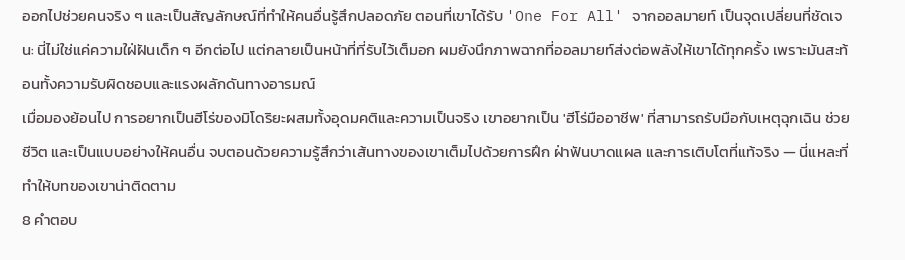ออกไปช่วยคนจริง ๆ และเป็นสัญลักษณ์ที่ทำให้คนอื่นรู้สึกปลอดภัย ตอนที่เขาได้รับ 'One For All' จากออลมายท์ เป็นจุดเปลี่ยนที่ชัดเจน: นี่ไม่ใช่แค่ความใฝ่ฝันเด็ก ๆ อีกต่อไป แต่กลายเป็นหน้าที่ที่รับไว้เต็มอก ผมยังนึกภาพฉากที่ออลมายท์ส่งต่อพลังให้เขาได้ทุกครั้ง เพราะมันสะท้อนทั้งความรับผิดชอบและแรงผลักดันทางอารมณ์
เมื่อมองย้อนไป การอยากเป็นฮีโร่ของมิโดริยะผสมทั้งอุดมคติและความเป็นจริง เขาอยากเป็น 'ฮีโร่มืออาชีพ' ที่สามารถรับมือกับเหตุฉุกเฉิน ช่วยชีวิต และเป็นแบบอย่างให้คนอื่น จบตอนด้วยความรู้สึกว่าเส้นทางของเขาเต็มไปด้วยการฝึก ฝ่าฟันบาดแผล และการเติบโตที่แท้จริง — นี่แหละที่ทำให้บทของเขาน่าติดตาม
8 คำตอบ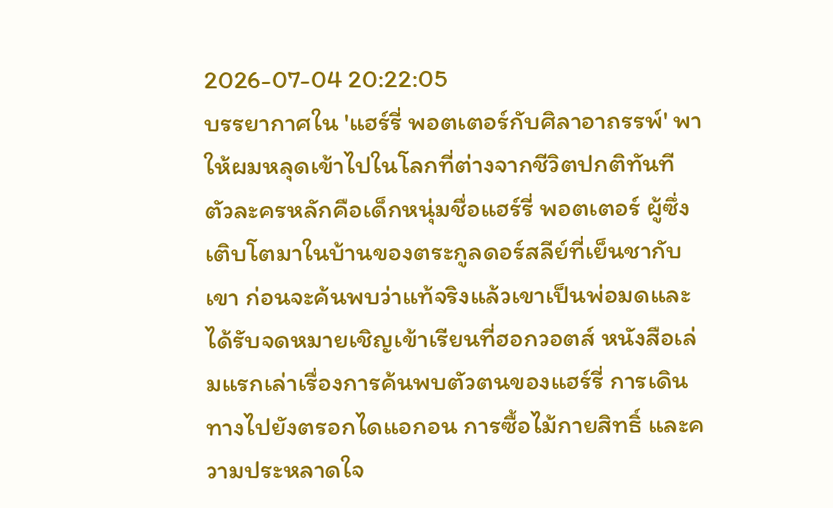2026-07-04 20:22:05
บรรยากาศใน 'แฮร์รี่ พอตเตอร์กับศิลาอาถรรพ์' พาให้ผมหลุดเข้าไปในโลกที่ต่างจากชีวิตปกติทันที
ตัวละครหลักคือเด็กหนุ่มชื่อแฮร์รี่ พอตเตอร์ ผู้ซึ่งเติบโตมาในบ้านของตระกูลดอร์สลีย์ที่เย็นชากับเขา ก่อนจะค้นพบว่าแท้จริงแล้วเขาเป็นพ่อมดและได้รับจดหมายเชิญเข้าเรียนที่ฮอกวอตส์ หนังสือเล่มแรกเล่าเรื่องการค้นพบตัวตนของแฮร์รี่ การเดินทางไปยังตรอกไดแอกอน การซื้อไม้กายสิทธิ์ และความประหลาดใจ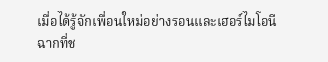เมื่อได้รู้จักเพื่อนใหม่อย่างรอนและเฮอร์ไมโอนี
ฉากที่ช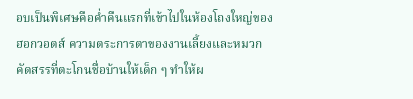อบเป็นพิเศษคือค่ำคืนแรกที่เข้าไปในห้องโถงใหญ่ของฮอกวอตส์ ความตระการตาของงานเลี้ยงและหมวกคัดสรรที่ตะโกนชื่อบ้านให้เด็ก ๆ ทำให้ผ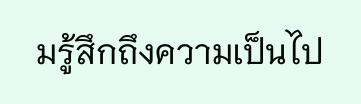มรู้สึกถึงความเป็นไป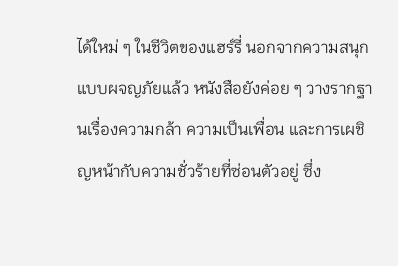ได้ใหม่ ๆ ในชีวิตของแฮร์รี่ นอกจากความสนุกแบบผจญภัยแล้ว หนังสือยังค่อย ๆ วางรากฐานเรื่องความกล้า ความเป็นเพื่อน และการเผชิญหน้ากับความชั่วร้ายที่ซ่อนตัวอยู่ ซึ่ง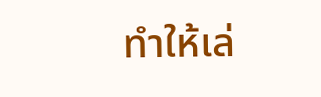ทำให้เล่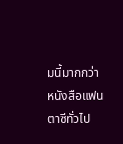มนี้มากกว่าหนังสือแฟนตาซีทั่วไป